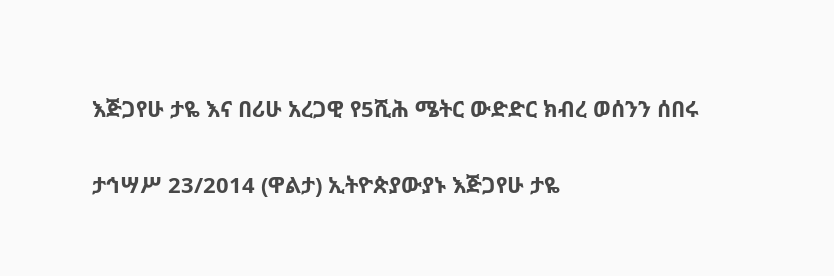እጅጋየሁ ታዬ እና በሪሁ አረጋዊ የ5ሺሕ ሜትር ውድድር ክብረ ወሰንን ሰበሩ

ታኅሣሥ 23/2014 (ዋልታ) ኢትዮጵያውያኑ እጅጋየሁ ታዬ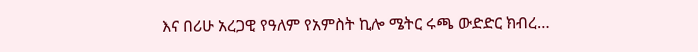እና በሪሁ አረጋዊ የዓለም የአምስት ኪሎ ሜትር ሩጫ ውድድር ክብረ…